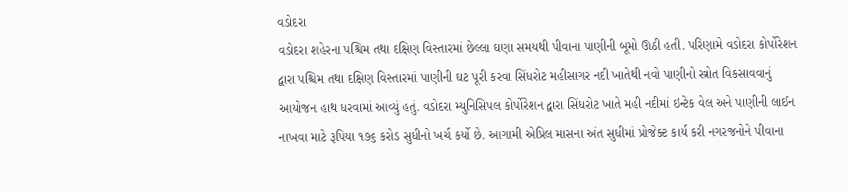વડોદરા
વડોદરા શહેરના પશ્ચિમ તથા દક્ષિણ વિસ્તારમાં છેલ્લા ઘણા સમયથી પીવાના પાણીની બૂમો ઊઠી હતી. પરિણામે વડોદરા કોર્પોરેશન દ્વારા પશ્ચિમ તથા દક્ષિણ વિસ્તારમાં પાણીની ઘટ પૂરી કરવા સિંધરોટ મહીસાગર નદી ખાતેથી નવો પાણીનો સ્ત્રોત વિકસાવવાનું આયોજન હાથ ધરવામાં આવ્યું હતું. વડોદરા મ્યુનિસિપલ કોર્પોરેશન દ્વારા સિંધરોટ ખાતે મહી નદીમાં ઇન્ટેક વેલ અને પાણીની લાઈન નાખવા માટે રૂપિયા ૧૭૬ કરોડ સુધીનો ખર્ચ કર્યો છે. આગામી એપ્રિલ માસના અંત સુધીમાં પ્રોજેક્ટ કાર્ય કરી નગરજનોને પીવાના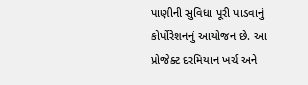પાણીની સુવિધા પૂરી પાડવાનું કોર્પોરેશનનું આયોજન છે. આ પ્રોજેક્ટ દરમિયાન ખર્ચ અને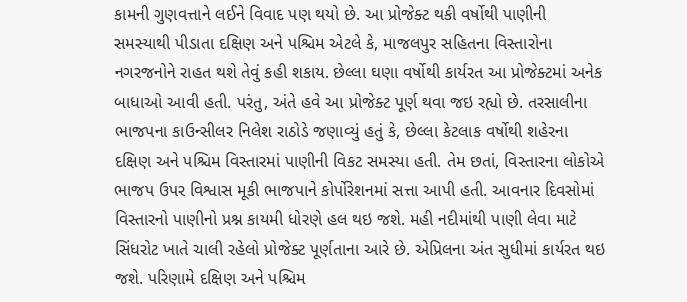કામની ગુણવત્તાને લઈને વિવાદ પણ થયો છે. આ પ્રોજેક્ટ થકી વર્ષોથી પાણીની સમસ્યાથી પીડાતા દક્ષિણ અને પશ્ચિમ એટલે કે, માજલપુર સહિતના વિસ્તારોના નગરજનોને રાહત થશે તેવું કહી શકાય. છેલ્લા ઘણા વર્ષોથી કાર્યરત આ પ્રોજેક્ટમાં અનેક બાધાઓ આવી હતી. પરંતુ, અંતે હવે આ પ્રોજેક્ટ પૂર્ણ થવા જઇ રહ્યો છે. તરસાલીના ભાજપના કાઉન્સીલર નિલેશ રાઠોડે જણાવ્યું હતું કે, છેલ્લા કેટલાક વર્ષોથી શહેરના દક્ષિણ અને પશ્ચિમ વિસ્તારમાં પાણીની વિકટ સમસ્યા હતી. તેમ છતાં, વિસ્તારના લોકોએ ભાજપ ઉપર વિશ્વાસ મૂકી ભાજપાને કોર્પોરેશનમાં સત્તા આપી હતી. આવનાર દિવસોમાં વિસ્તારનો પાણીનો પ્રશ્ન કાયમી ધોરણે હલ થઇ જશે. મહી નદીમાંથી પાણી લેવા માટે સિંધરોટ ખાતે ચાલી રહેલો પ્રોજેક્ટ પૂર્ણતાના આરે છે. એપ્રિલના અંત સુધીમાં કાર્યરત થઇ જશે. પરિણામે દક્ષિણ અને પશ્ચિમ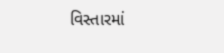વિસ્તારમાં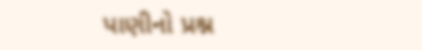પાણીનો પ્રશ્ન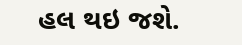હલ થઇ જશે.